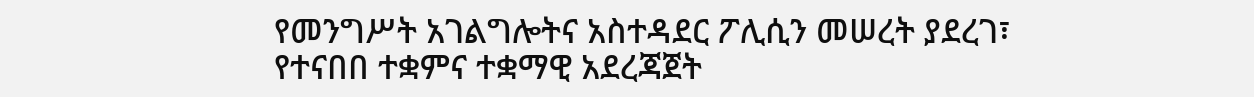የመንግሥት አገልግሎትና አስተዳደር ፖሊሲን መሠረት ያደረገ፣ የተናበበ ተቋምና ተቋማዊ አደረጃጀት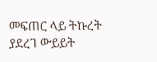መፍጠር ላይ ትኩረት ያደረገ ውይይት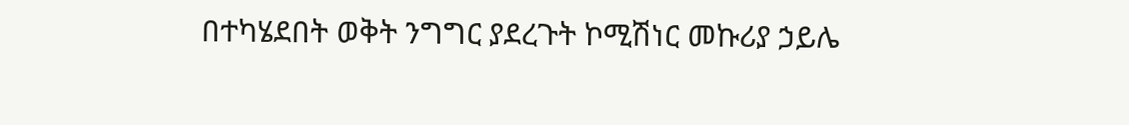በተካሄደበት ወቅት ንግግር ያደረጉት ኮሚሽነር መኩሪያ ኃይሌ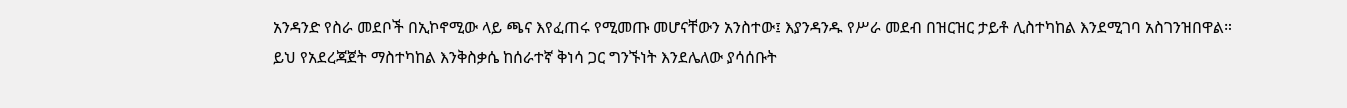አንዳንድ የስራ መደቦች በኢኮኖሚው ላይ ጫና እየፈጠሩ የሚመጡ መሆናቸውን አንስተው፤ እያንዳንዱ የሥራ መደብ በዝርዝር ታይቶ ሊስተካከል እንደሚገባ አስገንዝበዋል።
ይህ የአደረጃጀት ማስተካከል እንቅስቃሴ ከሰራተኛ ቅነሳ ጋር ግንኙነት እንደሌለው ያሳሰቡት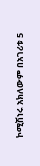ኮሚሽነሩ አክለውም በአገሪቱ 5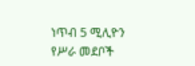ነጥብ 5 ሚሊዮን የሥራ መደቦች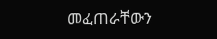መፈጠራቸውን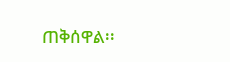ጠቅሰዋል፡፡